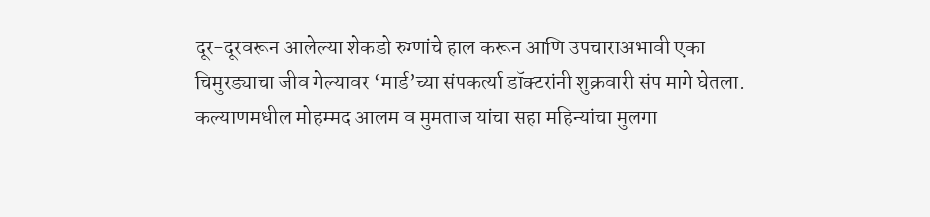दूर-दूरवरून आलेल्या शेकडो रुग्णांचे हाल करून आणि उपचाराअभावी एका चिमुरड्याचा जीव गेल्यावर ‘मार्ड’च्या संपकर्त्या डॉक्टरांनी शुक्रवारी संप मागे घेतला.
कल्याणमधील मोहम्मद आलम व मुमताज यांचा सहा महिन्यांचा मुलगा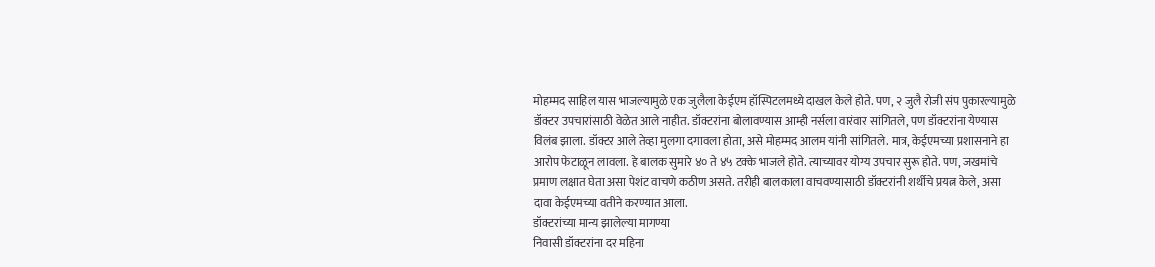मोहम्मद साहिल यास भाजल्यामुळे एक जुलैला केईएम हॉस्पिटलमध्ये दाखल केले होते. पण, २ जुलै रोजी संप पुकारल्यामुळे डॉक्टर उपचारांसाठी वेळेत आले नाहीत. डॉक्टरांना बोलावण्यास आम्ही नर्सला वारंवार सांगितले, पण डॉक्टरांना येण्यास विलंब झाला. डॉक्टर आले तेव्हा मुलगा दगावला होता, असे मोहम्मद आलम यांनी सांगितले. मात्र, केईएमच्या प्रशासनाने हा आरोप फेटाळून लावला. हे बालक सुमारे ४० ते ४५ टक्के भाजले होते. त्याच्यावर योग्य उपचार सुरू होते. पण, जखमांचे प्रमाण लक्षात घेता असा पेशंट वाचणे कठीण असते. तरीही बालकाला वाचवण्यासाठी डॉक्टरांनी शर्थीचे प्रयत्न केले, असा दावा केईएमच्या वतीने करण्यात आला.
डॉक्टरांच्या मान्य झालेल्या मागण्या
निवासी डॉक्टरांना दर महिना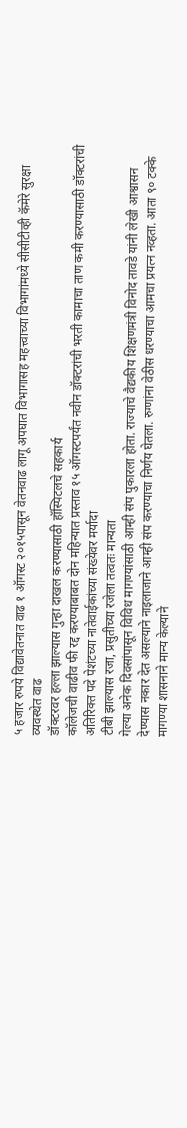५ हजार रुपये विद्यावेतनात वाढ १ ऑगस्ट २०१५पासून वेतनवाढ लागू अपघात विभागासह महत्त्वाच्या विभागांमध्ये सीसीटीव्ही कॅमेरे सुरक्षा व्यवस्थेत वाढ
डॉक्टरवर हल्ला झाल्यास गुन्हा दाखल करण्यासाठी हॉस्पिटलचे सहकार्य
कॉलेजची वाढीव फी रद्द करण्याबाबत दोन महिन्यात प्रस्ताव १५ ऑगस्टपर्यंत नवीन डॉक्टरांची भरती कामाचा ताण कमी करण्यासाठी डॉक्टरांची अतिरिक्त पदे पेशंटच्या नातेवाईकांच्या संख्येवर मर्यादा
टीबी झाल्यास रजा, प्रसुतीच्या रजेला तत्वतः मान्यता
गेल्या अनेक दिवसांपासून विविध मागण्यांसाठी आम्ही संप पुकारला होता. राज्याचे वैद्यकीय शिक्षणमंत्री विनोद तावडे यांनी लेखी आश्वासन देण्यास नकार देत असल्याने नाइलाजाने आम्ही संप करण्याचा निर्णय घेतला. रुग्णांना वेठीस धरण्याचा आमचा प्रयत्न नव्हता. आता ९० टक्के मागण्या शासनाने मान्य केल्याने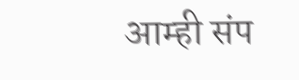आम्ही संप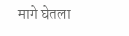मागे घेतला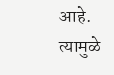आहे. त्यामुळे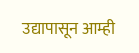उद्यापासून आम्ही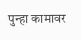पुन्हा कामावर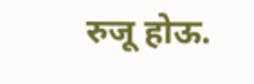रुजू होऊ.